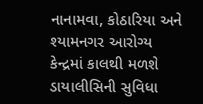નાનામવા, કોઠારિયા અને શ્યામનગર આરોગ્ય કેન્દ્રમાં કાલથી મળશે ડાયાલીસિની સુવિધા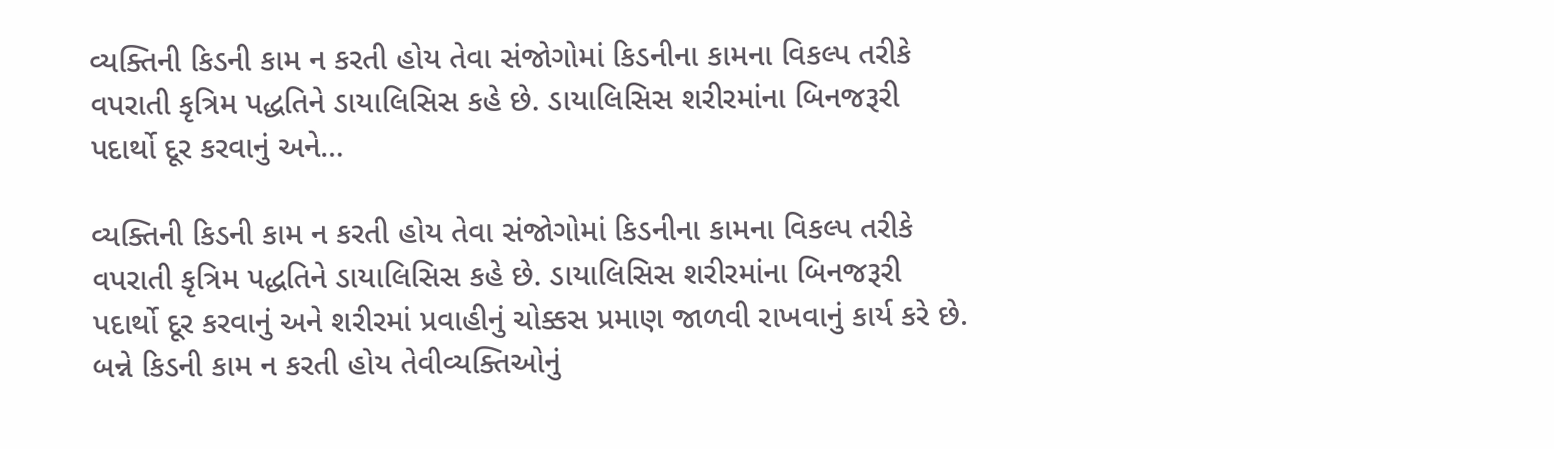વ્યક્તિની કિડની કામ ન કરતી હોય તેવા સંજોગોમાં કિડનીના કામના વિકલ્પ તરીકે વપરાતી કૃત્રિમ પદ્ધતિને ડાયાલિસિસ કહે છે. ડાયાલિસિસ શરીરમાંના બિનજરૂરી પદાર્થો દૂર કરવાનું અને…

વ્યક્તિની કિડની કામ ન કરતી હોય તેવા સંજોગોમાં કિડનીના કામના વિકલ્પ તરીકે વપરાતી કૃત્રિમ પદ્ધતિને ડાયાલિસિસ કહે છે. ડાયાલિસિસ શરીરમાંના બિનજરૂરી પદાર્થો દૂર કરવાનું અને શરીરમાં પ્રવાહીનું ચોક્કસ પ્રમાણ જાળવી રાખવાનું કાર્ય કરે છે. બન્ને કિડની કામ ન કરતી હોય તેવીવ્યક્તિઓનું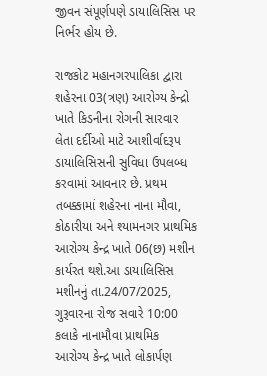જીવન સંપૂર્ણપણે ડાયાલિસિસ પર નિર્ભર હોય છે.

રાજકોટ મહાનગરપાલિકા દ્વારા શહેરના 03(ત્રણ) આરોગ્ય કેન્દ્રો ખાતે કિડનીના રોગની સારવાર લેતા દર્દીઓ માટે આશીર્વાદરૂપ ડાયાલિસિસની સુવિધા ઉપલબ્ધ કરવામાં આવનાર છે. પ્રથમ તબક્કામાં શહેરના નાના મૌવા, કોઠારીયા અને શ્યામનગર પ્રાથમિક આરોગ્ય કેન્દ્ર ખાતે 06(છ) મશીન કાર્યરત થશે.આ ડાયાલિસિસ મશીનનું તા.24/07/2025, ગુરૂવારના રોજ સવારે 10:00 કલાકે નાનામૌવા પ્રાથમિક આરોગ્ય કેન્દ્ર ખાતે લોકાર્પણ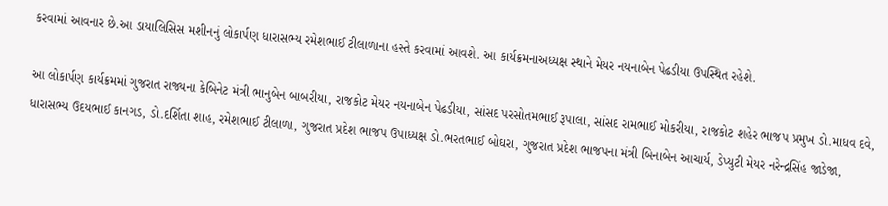કરવામાં આવનાર છે.આ ડાયાલિસિસ મશીનનું લોકાર્પણ ધારાસભ્ય રમેશભાઈ ટીલાળાના હસ્તે કરવામાં આવશે. આ કાર્યક્રમનાઅધ્યક્ષ સ્થાને મેયર નયનાબેન પેઢડીયા ઉપસ્થિત રહેશે.

આ લોકાર્પણ કાર્યક્રમમાં ગુજરાત રાજ્યના કેબિનેટ મંત્રી ભાનુબેન બાબરીયા, રાજકોટ મેયર નયનાબેન પેઢડીયા, સાંસદ પરસોતમભાઈ રૂપાલા, સાંસદ રામભાઈ મોકરીયા, રાજકોટ શહેર ભાજપ પ્રમુખ ડો.માધવ દવે, ધારાસભ્ય ઉદયભાઈ કાનગડ, ડો.દર્શિતા શાહ, રમેશભાઈ ટીલાળા, ગુજરાત પ્રદેશ ભાજપ ઉપાધ્યક્ષ ડો.ભરતભાઈ બોઘરા, ગુજરાત પ્રદેશ ભાજપના મંત્રી બિનાબેન આચાર્ય, ડેપ્યુટી મેયર નરેન્દ્રસિંહ જાડેજા,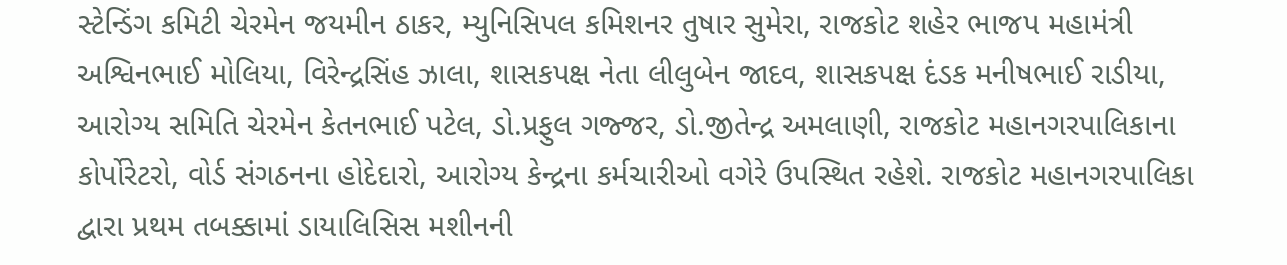સ્ટેન્ડિંગ કમિટી ચેરમેન જયમીન ઠાકર, મ્યુનિસિપલ કમિશનર તુષાર સુમેરા, રાજકોટ શહેર ભાજપ મહામંત્રી અશ્વિનભાઈ મોલિયા, વિરેન્દ્રસિંહ ઝાલા, શાસકપક્ષ નેતા લીલુબેન જાદવ, શાસકપક્ષ દંડક મનીષભાઈ રાડીયા, આરોગ્ય સમિતિ ચેરમેન કેતનભાઈ પટેલ, ડો.પ્રફુલ ગજ્જર, ડો.જીતેન્દ્ર અમલાણી, રાજકોટ મહાનગરપાલિકાના કોર્પોરેટરો, વોર્ડ સંગઠનના હોદેદારો, આરોગ્ય કેન્દ્રના કર્મચારીઓ વગેરે ઉપસ્થિત રહેશે. રાજકોટ મહાનગરપાલિકા દ્વારા પ્રથમ તબક્કામાં ડાયાલિસિસ મશીનની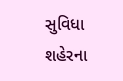સુવિધા શહેરના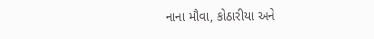નાના મૌવા, કોઠારીયા અને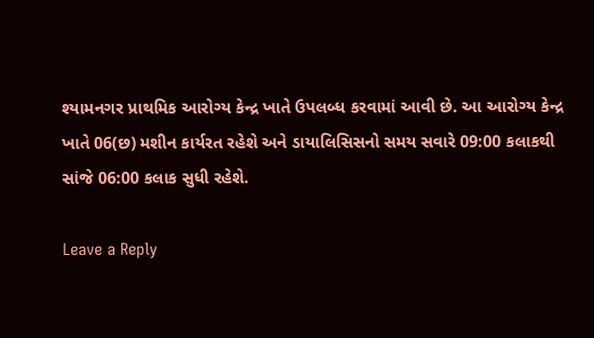શ્યામનગર પ્રાથમિક આરોગ્ય કેન્દ્ર ખાતે ઉપલબ્ધ કરવામાં આવી છે. આ આરોગ્ય કેન્દ્ર ખાતે 06(છ) મશીન કાર્યરત રહેશે અને ડાયાલિસિસનો સમય સવારે 09:00 કલાકથી સાંજે 06:00 કલાક સુધી રહેશે.

Leave a Reply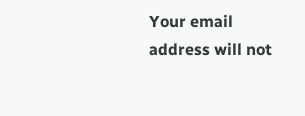Your email address will not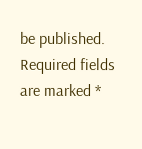be published. Required fields are marked *